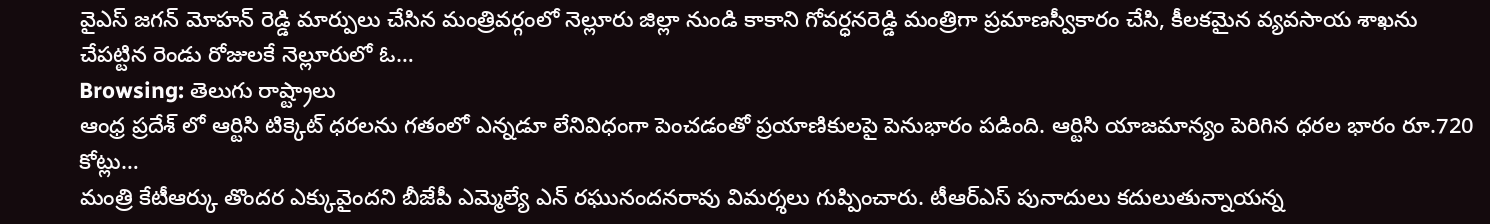వైఎస్ జగన్ మోహన్ రెడ్డి మార్పులు చేసిన మంత్రివర్గంలో నెల్లూరు జిల్లా నుండి కాకాని గోవర్ధనరెడ్డి మంత్రిగా ప్రమాణస్వీకారం చేసి, కీలకమైన వ్యవసాయ శాఖను చేపట్టిన రెండు రోజులకే నెల్లూరులో ఓ…
Browsing: తెలుగు రాష్ట్రాలు
ఆంధ్ర ప్రదేశ్ లో ఆర్టిసి టిక్కెట్ ధరలను గతంలో ఎన్నడూ లేనివిధంగా పెంచడంతో ప్రయాణికులపై పెనుభారం పడింది. ఆర్టిసి యాజమాన్యం పెరిగిన ధరల భారం రూ.720 కోట్లు…
మంత్రి కేటీఆర్కు తొందర ఎక్కువైందని బీజేపీ ఎమ్మెల్యే ఎన్ రఘునందనరావు విమర్శలు గుప్పించారు. టీఆర్ఎస్ పునాదులు కదులుతున్నాయన్న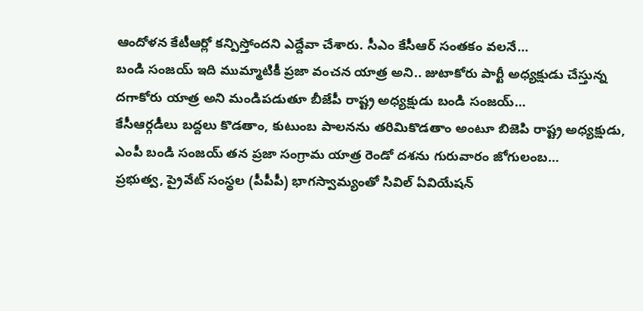ఆందోళన కేటీఆర్లో కన్పిస్తోందని ఎద్దేవా చేశారు. సీఎం కేసీఆర్ సంతకం వలనే…
బండి సంజయ్ ఇది ముమ్మాటికీ ప్రజా వంచన యాత్ర అని.. జుటాకోరు పార్టీ అధ్యక్షుడు చేస్తున్న దగాకోరు యాత్ర అని మండిపడుతూ బీజేపీ రాష్ట్ర అధ్యక్షుడు బండి సంజయ్…
కేసీఆర్గడీలు బద్దలు కొడతాం, కుటుంబ పాలనను తరిమికొడతాం అంటూ బిజెపి రాష్ట్ర అధ్యక్షుడు, ఎంపీ బండి సంజయ్ తన ప్రజా సంగ్రామ యాత్ర రెండో దశను గురువారం జోగులంబ…
ప్రభుత్వ, ప్రైవేట్ సంస్థల (పీపీపీ) భాగస్వామ్యంతో సివిల్ ఏవియేషన్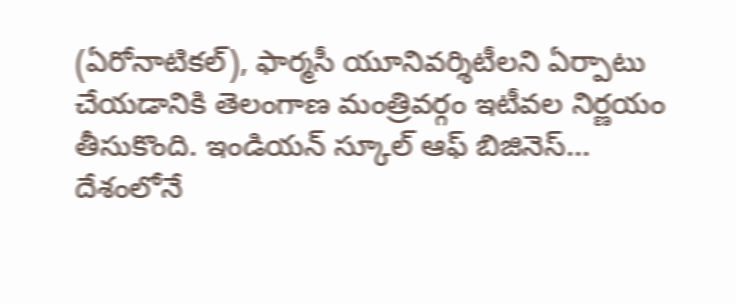(ఏరోనాటికల్), ఫార్మసీ యూనివర్శిటీలని ఏర్పాటు చేయడానికి తెలంగాణ మంత్రివర్గం ఇటీవల నిర్ణయం తీసుకొంది. ఇండియన్ స్కూల్ ఆఫ్ బిజినెస్…
దేశంలోనే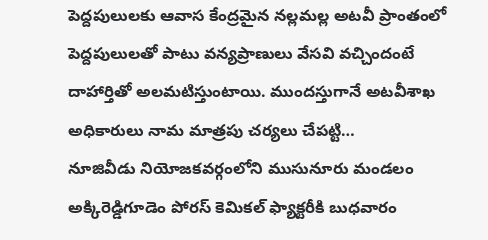పెద్దపులులకు ఆవాస కేంద్రమైన నల్లమల్ల అటవీ ప్రాంతంలో పెద్దపులులతో పాటు వన్యప్రాణులు వేసవి వచ్చిందంటే దాహార్తితో అలమటిస్తుంటాయి. ముందస్తుగానే అటవీశాఖ అధికారులు నామ మాత్రపు చర్యలు చేపట్టి…
నూజివీడు నియోజకవర్గంలోని ముసునూరు మండలం అక్కిరెడ్డిగూడెం పోరస్ కెమికల్ ఫ్యాక్టరీకి బుధవారం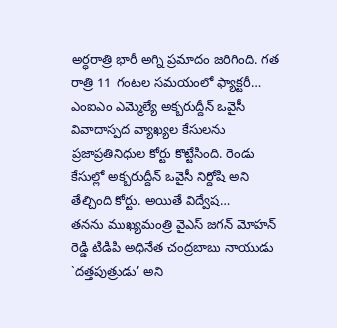అర్ధరాత్రి భారీ అగ్ని ప్రమాదం జరిగింది. గత రాత్రి 11 గంటల సమయంలో ఫ్యాక్టరీ…
ఎంఐఎం ఎమ్మెల్యే అక్బరుద్దీన్ ఒవైసీ వివాదాస్పద వ్యాఖ్యల కేసులను ప్రజాప్రతినిధుల కోర్టు కొట్టేసింది. రెండు కేసుల్లో అక్బరుద్దీన్ ఒవైసీ నిర్దోషి అని తేల్చింది కోర్టు. అయితే విద్వేష…
తనను ముఖ్యమంత్రి వైఎస్ జగన్ మోహన్ రెడ్డి టిడిపి అధినేత చంద్రబాబు నాయుడు `దత్తపుత్రుడు’ అని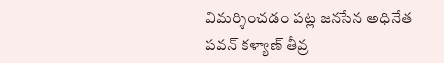విమర్శించడం పట్ల జనసేన అధినేత పవన్ కళ్యాణ్ తీవ్ర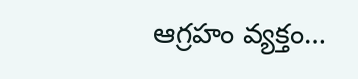ఆగ్రహం వ్యక్తం…